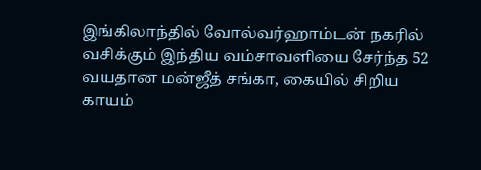இங்கிலாந்தில் வோல்வர்ஹாம்டன் நகரில் வசிக்கும் இந்திய வம்சாவளியை சேர்ந்த 52 வயதான மன்ஜீத் சங்கா, கையில் சிறிய காயம்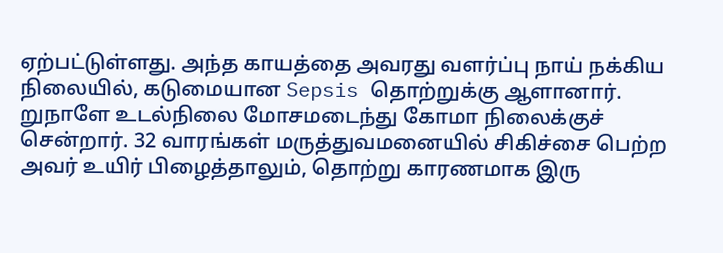ஏற்பட்டுள்ளது. அந்த காயத்தை அவரது வளர்ப்பு நாய் நக்கிய நிலையில், கடுமையான Sepsis தொற்றுக்கு ஆளானார். றுநாளே உடல்நிலை மோசமடைந்து கோமா நிலைக்குச் சென்றார். 32 வாரங்கள் மருத்துவமனையில் சிகிச்சை பெற்ற அவர் உயிர் பிழைத்தாலும், தொற்று காரணமாக இரு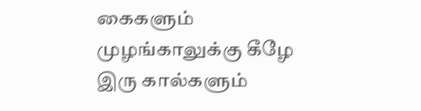கைகளும் முழங்காலுக்கு கீழே இரு கால்களும்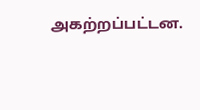அகற்றப்பட்டன.